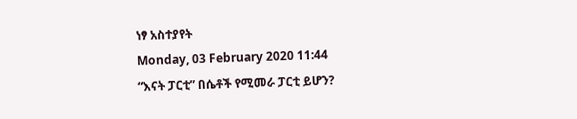ነፃ አስተያየት
Monday, 03 February 2020 11:44
“እናት ፓርቲ” በሴቶች የሚመራ ፓርቲ ይሆን?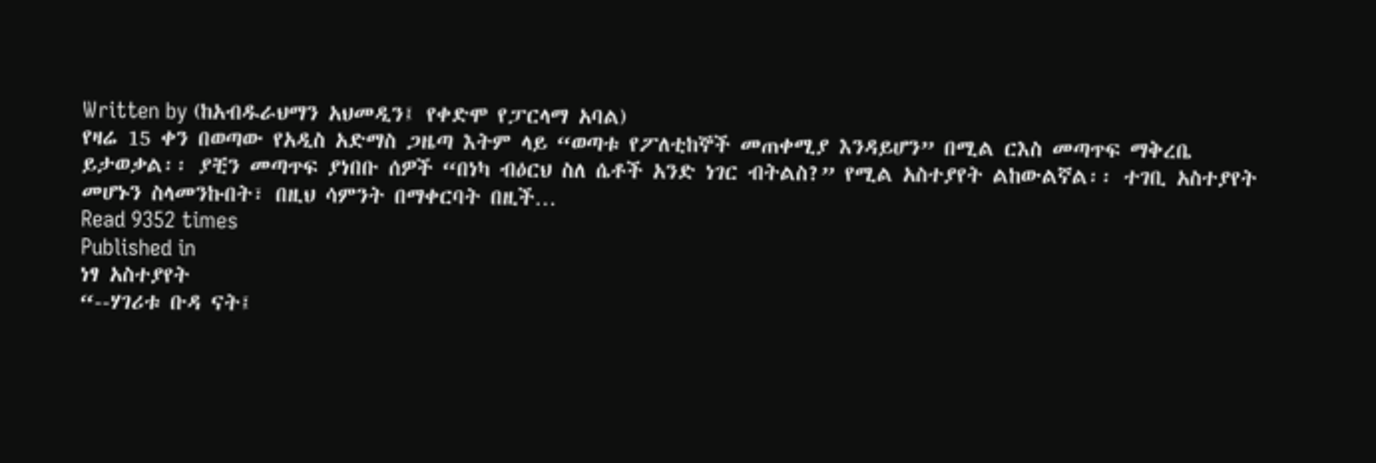Written by (ከአብዱራህማን አህመዲን፤ የቀድሞ የፓርላማ አባል)
የዛሬ 15 ቀን በወጣው የአዲስ አድማስ ጋዜጣ እትም ላይ “ወጣቱ የፖለቲከኞች መጠቀሚያ እንዳይሆን” በሚል ርእስ መጣጥፍ ማቅረቤ ይታወቃል፡፡ ያቺን መጣጥፍ ያነበቡ ሰዎች “በነካ ብዕርህ ስለ ሴቶች አንድ ነገር ብትልስ?” የሚል አስተያየት ልከውልኛል፡፡ ተገቢ አስተያየት መሆኑን ስላመንኩበት፣ በዚህ ሳምንት በማቀርባት በዚች…
Read 9352 times
Published in
ነፃ አስተያየት
“--ሃገሪቱ ቡዳ ናት፤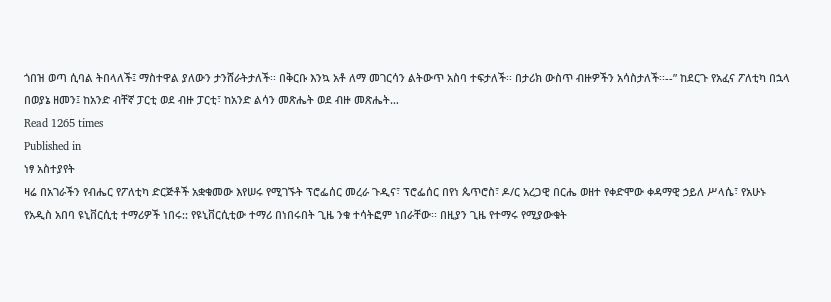ጎበዝ ወጣ ሲባል ትበላለች፤ ማስተዋል ያለውን ታንሸራትታለች፡፡ በቅርቡ እንኳ አቶ ለማ መገርሳን ልትውጥ አስባ ተፍታለች፡፡ በታሪክ ውስጥ ብዙዎችን አሳስታለች፡፡--” ከደርጉ የአፈና ፖለቲካ በኋላ በወያኔ ዘመን፤ ከአንድ ብቸኛ ፓርቲ ወደ ብዙ ፓርቲ፣ ከአንድ ልሳን መጽሔት ወደ ብዙ መጽሔት…
Read 1265 times
Published in
ነፃ አስተያየት
ዛሬ በአገራችን የብሔር የፖለቲካ ድርጅቶች አቋቁመው እየሠሩ የሚገኙት ፕሮፌሰር መረራ ጉዲና፣ ፕሮፌሰር በየነ ጴጥሮስ፣ ዶ/ር አረጋዊ በርሔ ወዘተ የቀድሞው ቀዳማዊ ኃይለ ሥላሴ፣ የአሁኑ የአዲስ አበባ ዩኒቨርሲቲ ተማሪዎች ነበሩ:: የዩኒቨርሲቲው ተማሪ በነበሩበት ጊዜ ንቁ ተሳትፎም ነበራቸው፡፡ በዚያን ጊዜ የተማሩ የሚያውቁት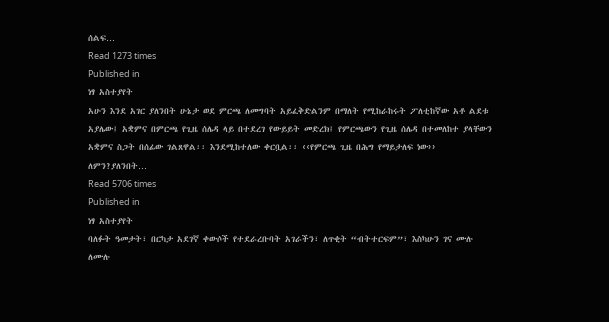ሰልፍ…
Read 1273 times
Published in
ነፃ አስተያየት
አሁን እንደ አገር ያለንበት ሁኔታ ወደ ምርጫ ለመግባት አይፈቅድልንም በማለት የሚከራከሩት ፖለቲከኛው አቶ ልደቱ አያሌው፤ አቋምና በምርጫ የጊዜ ሰሌዳ ላይ በተደረገ የውይይት መድረክ፤ የምርጫውን የጊዜ ሰሌዳ በተመለከተ ያላቸውን አቋምና ስጋት በሰፊው ገልጸዋል፡፡ እንደሚከተለው ቀርቧል፡፡ ‹‹የምርጫ ጊዜ በሕግ የማይታለፍ ነው›› ለምን?ያለንበት…
Read 5706 times
Published in
ነፃ አስተያየት
ባለፉት ዓመታት፣ በርካታ አደገኛ ቀውሶች የተደራረቡባት አገራችን፣ ለጥቂት “ብትተርፍም”፣ እስካሁን ገና ሙሉ ለሙሉ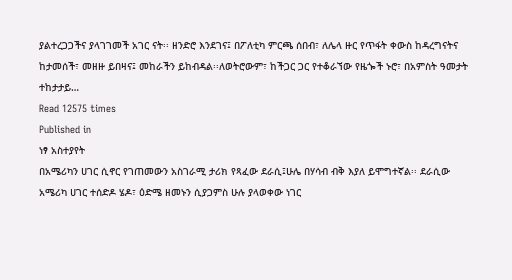ያልተረጋጋችና ያላገገመች አገር ናት፡፡ ዘንድሮ እንደገና፤ በፖለቲካ ምርጫ ሰበብ፣ ለሌላ ዙር የጥፋት ቀውስ ከዳረግናትና ከታመሰች፣ መዘዙ ይበዛና፤ መከራችን ይከብዳል፡፡ለወትሮውም፣ ከችጋር ጋር የተቆራኘው የዜጐች ኑሮ፣ በአምስት ዓመታት ተከታታይ…
Read 12575 times
Published in
ነፃ አስተያየት
በአሜሪካን ሀገር ሲኖር የገጠመውን አስገራሚ ታሪክ የጻፈው ደራሲ፤ሁሌ በሃሳብ ብቅ እያለ ይሞግተኛል፡፡ ደራሲው አሜሪካ ሀገር ተሰድዶ ሄዶ፣ ዕድሜ ዘመኑን ሲያጋምስ ሁሉ ያላወቀው ነገር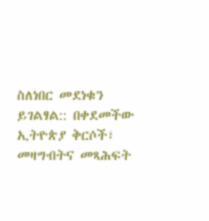ስለነበር መደነቁን ይገልፃል:: በቀደመችው ኢትዮጵያ ቅርሶች፣ መዛግብትና መጻሕፍት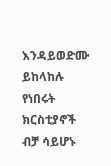እንዳይወድሙ ይከላከሉ የነበሩት ክርስቲያኖች ብቻ ሳይሆኑ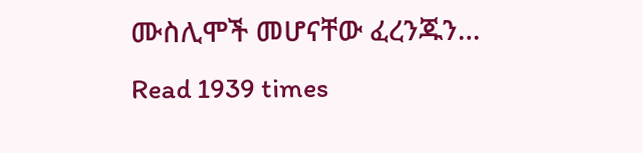ሙስሊሞች መሆናቸው ፈረንጁን…
Read 1939 times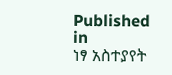Published in
ነፃ አስተያየት